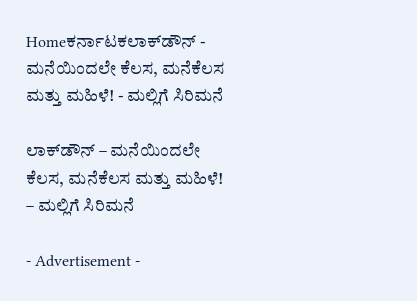Homeಕರ್ನಾಟಕಲಾಕ್‍ಡೌನ್ - ಮನೆಯಿಂದಲೇ ಕೆಲಸ, ಮನೆಕೆಲಸ ಮತ್ತು ಮಹಿಳೆ! - ಮಲ್ಲಿಗೆ ಸಿರಿಮನೆ

ಲಾಕ್‍ಡೌನ್ – ಮನೆಯಿಂದಲೇ ಕೆಲಸ, ಮನೆಕೆಲಸ ಮತ್ತು ಮಹಿಳೆ! – ಮಲ್ಲಿಗೆ ಸಿರಿಮನೆ

- Advertisement -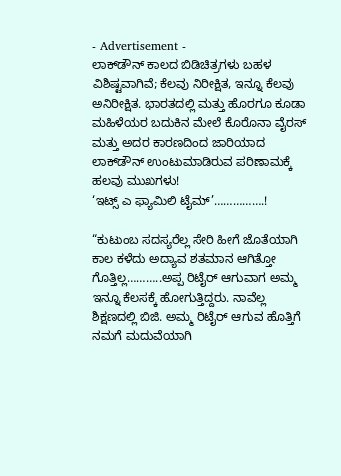- Advertisement -
ಲಾಕ್‍ಡೌನ್ ಕಾಲದ ಬಿಡಿಚಿತ್ರಗಳು ಬಹಳ ವಿಶಿಷ್ಟವಾಗಿವೆ; ಕೆಲವು ನಿರೀಕ್ಷಿತ, ಇನ್ನೂ ಕೆಲವು ಅನಿರೀಕ್ಷಿತ. ಭಾರತದಲ್ಲಿ ಮತ್ತು ಹೊರಗೂ ಕೂಡಾ ಮಹಿಳೆಯರ ಬದುಕಿನ ಮೇಲೆ ಕೊರೊನಾ ವೈರಸ್ ಮತ್ತು ಅದರ ಕಾರಣದಿಂದ ಜಾರಿಯಾದ ಲಾಕ್‍ಡೌನ್ ಉಂಟುಮಾಡಿರುವ ಪರಿಣಾಮಕ್ಕೆ ಹಲವು ಮುಖಗಳು!
‘ಇಟ್ಸ್ ಎ ಫ್ಯಾಮಿಲಿ ಟೈಮ್’…………….!

“ಕುಟುಂಬ ಸದಸ್ಯರೆಲ್ಲ ಸೇರಿ ಹೀಗೆ ಜೊತೆಯಾಗಿ ಕಾಲ ಕಳೆದು ಅದ್ಯಾವ ಶತಮಾನ ಆಗಿತ್ತೋ ಗೊತ್ತಿಲ್ಲ………..ಅಪ್ಪ ರಿಟೈರ್ ಆಗುವಾಗ ಅಮ್ಮ ಇನ್ನೂ ಕೆಲಸಕ್ಕೆ ಹೋಗುತ್ತಿದ್ದರು. ನಾವೆಲ್ಲ ಶಿಕ್ಷಣದಲ್ಲಿ ಬಿಜಿ. ಅಮ್ಮ ರಿಟೈರ್ ಆಗುವ ಹೊತ್ತಿಗೆ ನಮಗೆ ಮದುವೆಯಾಗಿ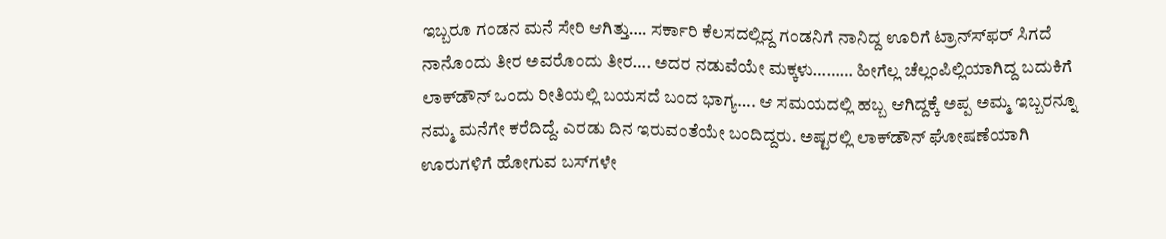ಇಬ್ಬರೂ ಗಂಡನ ಮನೆ ಸೇರಿ ಆಗಿತ್ತು…. ಸರ್ಕಾರಿ ಕೆಲಸದಲ್ಲಿದ್ದ ಗಂಡನಿಗೆ ನಾನಿದ್ದ ಊರಿಗೆ ಟ್ರಾನ್ಸ್‍ಫರ್ ಸಿಗದೆ ನಾನೊಂದು ತೀರ ಅವರೊಂದು ತೀರ…. ಅದರ ನಡುವೆಯೇ ಮಕ್ಕಳು……… ಹೀಗೆಲ್ಲ ಚೆಲ್ಲಂಪಿಲ್ಲಿಯಾಗಿದ್ದ ಬದುಕಿಗೆ ಲಾಕ್‍ಡೌನ್ ಒಂದು ರೀತಿಯಲ್ಲಿ ಬಯಸದೆ ಬಂದ ಭಾಗ್ಯ…. ಆ ಸಮಯದಲ್ಲಿ ಹಬ್ಬ ಆಗಿದ್ದಕ್ಕೆ ಅಪ್ಪ ಅಮ್ಮ ಇಬ್ಬರನ್ನೂ ನಮ್ಮ ಮನೆಗೇ ಕರೆದಿದ್ದೆ. ಎರಡು ದಿನ ಇರುವಂತೆಯೇ ಬಂದಿದ್ದರು. ಅಷ್ಟರಲ್ಲಿ ಲಾಕ್‍ಡೌನ್ ಘೋಷಣೆಯಾಗಿ ಊರುಗಳಿಗೆ ಹೋಗುವ ಬಸ್‍ಗಳೇ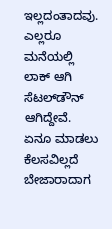ಇಲ್ಲದಂತಾದವು. ಎಲ್ಲರೂ ಮನೆಯಲ್ಲಿ ಲಾಕ್ ಆಗಿ ಸೆಟಲ್‍ಡೌನ್ ಆಗಿದ್ದೇವೆ. ಏನೂ ಮಾಡಲು ಕೆಲಸವಿಲ್ಲದೆ ಬೇಜಾರಾದಾಗ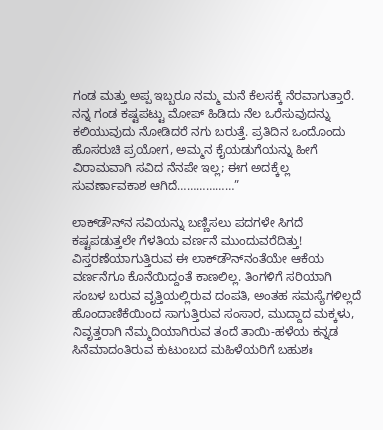ಗಂಡ ಮತ್ತು ಅಪ್ಪ ಇಬ್ಬರೂ ನಮ್ಮ ಮನೆ ಕೆಲಸಕ್ಕೆ ನೆರವಾಗುತ್ತಾರೆ. ನನ್ನ ಗಂಡ ಕಷ್ಟಪಟ್ಟು ಮೋಪ್ ಹಿಡಿದು ನೆಲ ಒರೆಸುವುದನ್ನು ಕಲಿಯುವುದು ನೋಡಿದರೆ ನಗು ಬರುತ್ತೆ. ಪ್ರತಿದಿನ ಒಂದೊಂದು ಹೊಸರುಚಿ ಪ್ರಯೋಗ, ಅಮ್ಮನ ಕೈಯಡುಗೆಯನ್ನು ಹೀಗೆ ವಿರಾಮವಾಗಿ ಸವಿದ ನೆನಪೇ ಇಲ್ಲ; ಈಗ ಅದಕ್ಕೆಲ್ಲ ಸುವರ್ಣಾವಕಾಶ ಆಗಿದೆ………………”

ಲಾಕ್‍ಡೌನ್‍ನ ಸವಿಯನ್ನು ಬಣ್ಣಿಸಲು ಪದಗಳೇ ಸಿಗದೆ ಕಷ್ಟಪಡುತ್ತಲೇ ಗೆಳತಿಯ ವರ್ಣನೆ ಮುಂದುವರೆದಿತ್ತು! ವಿಸ್ತರಣೆಯಾಗುತ್ತಿರುವ ಈ ಲಾಕ್‍ಡೌನ್‍ನಂತೆಯೇ ಆಕೆಯ ವರ್ಣನೆಗೂ ಕೊನೆಯಿದ್ದಂತೆ ಕಾಣಲಿಲ್ಲ. ತಿಂಗಳಿಗೆ ಸರಿಯಾಗಿ ಸಂಬಳ ಬರುವ ವೃತ್ತಿಯಲ್ಲಿರುವ ದಂಪತಿ, ಅಂತಹ ಸಮಸ್ಯೆಗಳಿಲ್ಲದೆ ಹೊಂದಾಣಿಕೆಯಿಂದ ಸಾಗುತ್ತಿರುವ ಸಂಸಾರ, ಮುದ್ದಾದ ಮಕ್ಕಳು, ನಿವೃತ್ತರಾಗಿ ನೆಮ್ಮದಿಯಾಗಿರುವ ತಂದೆ ತಾಯಿ-ಹಳೆಯ ಕನ್ನಡ ಸಿನೆಮಾದಂತಿರುವ ಕುಟುಂಬದ ಮಹಿಳೆಯರಿಗೆ ಬಹುಶಃ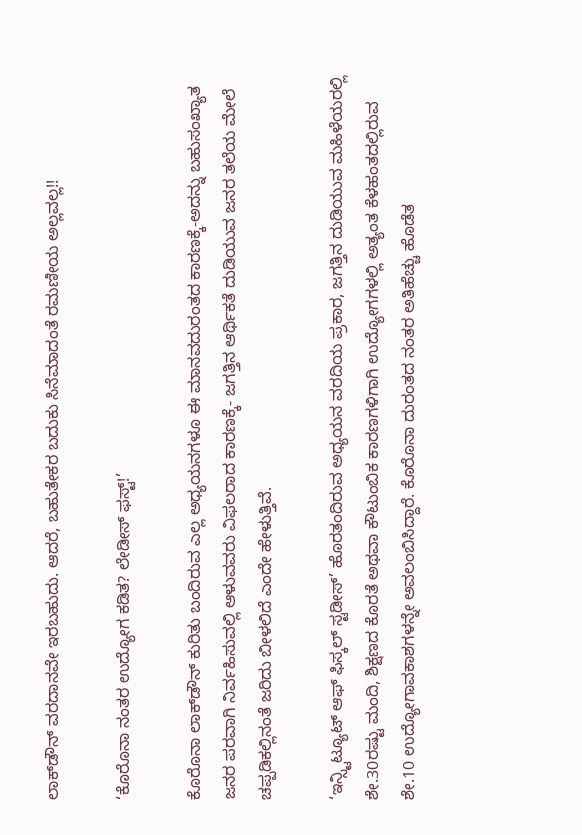ಲಾಕ್‍ಡೌನ್ ವರದಾನವೇ ಇರಬಹುದು. ಆದರೆ, ಬಹುತೇಕರ ಬದುಕು ಸಿನೆಮಾದಂತೆ ರಮಣೀಯ ಅಲ್ಲವಲ್ಲ!!

‘ಕೊರೊನಾ ನಂತರ ಉದ್ಯೋಗ ಕಡಿತ? ಲೇಡೀಸ್ ಫಸ್ಟ್!’

ಕೊರೊನಾ ಲಾಕ್‍ಡೌನ್ ಕುರಿತು ಬಂದಿರುವ ಎಲ್ಲ ಅಧ್ಯಯನಗಳೂ ಈ ಮಾನವದುರಂತದ ಕಾರಣಕ್ಕೆ-ಅದನ್ನು ಬಹುಸಂಖ್ಯಾತ ಜನರ ಪರವಾಗಿ ನಿರ್ವಹಿಸುವಲ್ಲಿ ಆಳುವವರು ವಿಫಲರಾದ ಕಾರಣಕ್ಕೆ- ಜಗತ್ತಿನ ಆರ್ಥಿಕತೆ ದುಡಿಯುವ ಜನರ ತಲೆಯ ಮೇಲೆ ಚಪ್ಪಡಿಕಲ್ಲಿನಂತೆ ಜರಿದು ಬೀಳಲಿದೆ ಎಂದೇ ಹೇಳುತ್ತಿವೆ.

‘ಇನ್ಸ್ಟಿಟ್ಯೂಟ್ ಆಫ್ ಫಿಸ್ಕಲ್ ಸ್ಟಡೀಸ್’ ಹೊರತಂದಿರುವ ಅಧ್ಯಯನ ವರದಿಯ ಪ್ರಕಾರ, ಜಗತ್ತಿನ ದುಡಿಯುವ ಮಹಿಳೆಯರಲ್ಲಿ ಶೇ.30ರಷ್ಟು ಮಂದಿ, ಶಿಕ್ಷಣದ ಕೊರತೆ ಅಥವಾ ಕೌಟುಂಬಿಕ ಕಾರಣಗಳಿಗಾಗಿ ಉದ್ಯೋಗಗಳಲ್ಲಿ ಅತ್ಯಂತ ಕೆಳಹಂತದಲ್ಲಿರುವ ಶೇ.10 ಉದ್ಯೋಗಾವಕಾಶಗಳನ್ನೇ ಅವಲಂಬಿಸಿದ್ದಾರೆ. ಕೊರೊನಾ ದುರಂತದ ನಂತರ ಅತಿಹೆಚ್ಚು ಹೊಡೆತ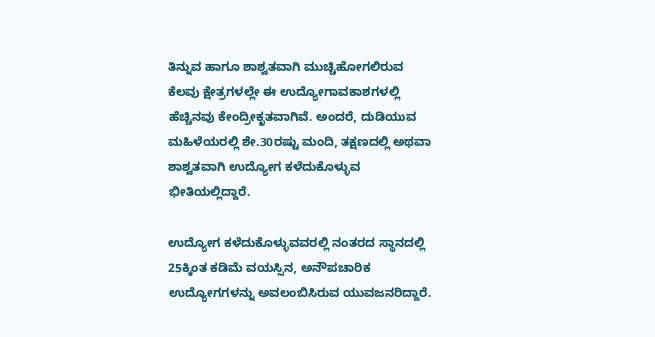ತಿನ್ನುವ ಹಾಗೂ ಶಾಶ್ವತವಾಗಿ ಮುಚ್ಚಿಹೋಗಲಿರುವ ಕೆಲವು ಕ್ಷೇತ್ರಗಳಲ್ಲೇ ಈ ಉದ್ಯೋಗಾವಕಾಶಗಳಲ್ಲಿ ಹೆಚ್ಚಿನವು ಕೇಂದ್ರೀಕೃತವಾಗಿವೆ. ಅಂದರೆ, ದುಡಿಯುವ ಮಹಿಳೆಯರಲ್ಲಿ ಶೇ.30ರಷ್ಟು ಮಂದಿ, ತಕ್ಷಣದಲ್ಲಿ ಅಥವಾ ಶಾಶ್ವತವಾಗಿ ಉದ್ಯೋಗ ಕಳೆದುಕೊಳ್ಳುವ ಭೀತಿಯಲ್ಲಿದ್ದಾರೆ.

ಉದ್ಯೋಗ ಕಳೆದುಕೊಳ್ಳುವವರಲ್ಲಿ ನಂತರದ ಸ್ಥಾನದಲ್ಲಿ 25ಕ್ಕಿಂತ ಕಡಿಮೆ ವಯಸ್ಸಿನ, ಅನೌಪಚಾರಿಕ ಉದ್ಯೋಗಗಳನ್ನು ಅವಲಂಬಿಸಿರುವ ಯುವಜನರಿದ್ದಾರೆ.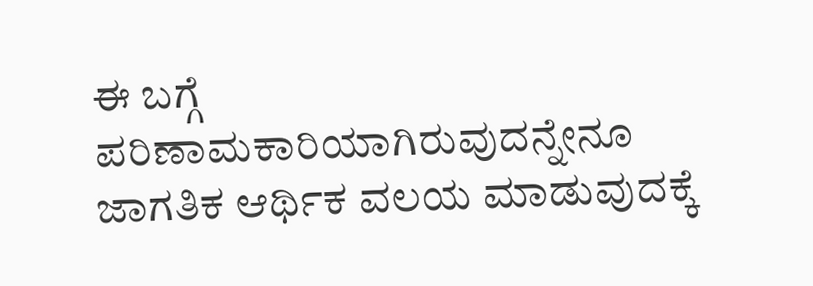ಈ ಬಗ್ಗೆ ಪರಿಣಾಮಕಾರಿಯಾಗಿರುವುದನ್ನೇನೂ ಜಾಗತಿಕ ಆರ್ಥಿಕ ವಲಯ ಮಾಡುವುದಕ್ಕೆ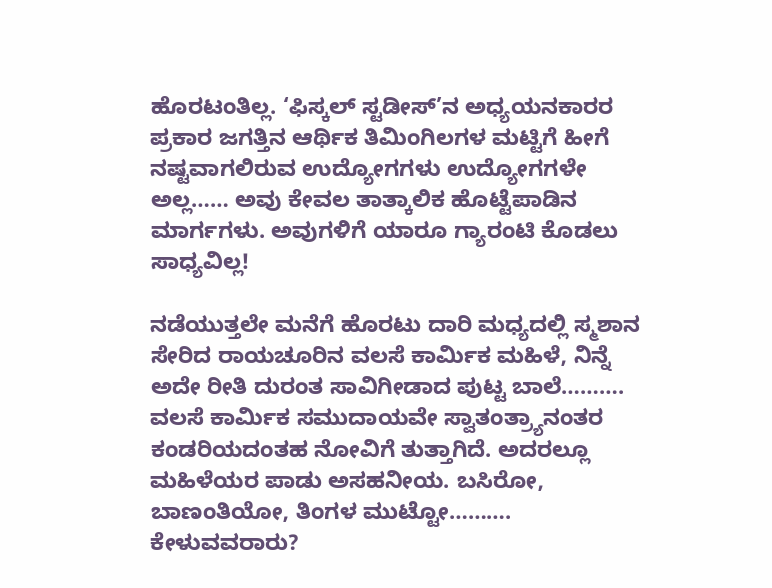ಹೊರಟಂತಿಲ್ಲ. ‘ಫಿಸ್ಕಲ್ ಸ್ಟಡೀಸ್’ನ ಅಧ್ಯಯನಕಾರರ ಪ್ರಕಾರ ಜಗತ್ತಿನ ಆರ್ಥಿಕ ತಿಮಿಂಗಿಲಗಳ ಮಟ್ಟಿಗೆ ಹೀಗೆ ನಷ್ಟವಾಗಲಿರುವ ಉದ್ಯೋಗಗಳು ಉದ್ಯೋಗಗಳೇ ಅಲ್ಲ…… ಅವು ಕೇವಲ ತಾತ್ಕಾಲಿಕ ಹೊಟ್ಟೆಪಾಡಿನ ಮಾರ್ಗಗಳು. ಅವುಗಳಿಗೆ ಯಾರೂ ಗ್ಯಾರಂಟಿ ಕೊಡಲು ಸಾಧ್ಯವಿಲ್ಲ!

ನಡೆಯುತ್ತಲೇ ಮನೆಗೆ ಹೊರಟು ದಾರಿ ಮಧ್ಯದಲ್ಲಿ ಸ್ಮಶಾನ ಸೇರಿದ ರಾಯಚೂರಿನ ವಲಸೆ ಕಾರ್ಮಿಕ ಮಹಿಳೆ, ನಿನ್ನೆ ಅದೇ ರೀತಿ ದುರಂತ ಸಾವಿಗೀಡಾದ ಪುಟ್ಟ ಬಾಲೆ………. ವಲಸೆ ಕಾರ್ಮಿಕ ಸಮುದಾಯವೇ ಸ್ವಾತಂತ್ರ್ಯಾನಂತರ ಕಂಡರಿಯದಂತಹ ನೋವಿಗೆ ತುತ್ತಾಗಿದೆ. ಅದರಲ್ಲೂ ಮಹಿಳೆಯರ ಪಾಡು ಅಸಹನೀಯ. ಬಸಿರೋ, ಬಾಣಂತಿಯೋ, ತಿಂಗಳ ಮುಟ್ಟೋ………. ಕೇಳುವವರಾರು?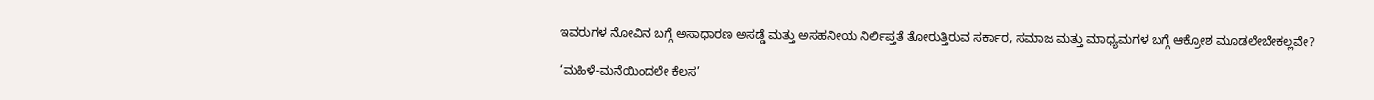ಇವರುಗಳ ನೋವಿನ ಬಗ್ಗೆ ಅಸಾಧಾರಣ ಅಸಡ್ಡೆ ಮತ್ತು ಅಸಹನೀಯ ನಿರ್ಲಿಪ್ತತೆ ತೋರುತ್ತಿರುವ ಸರ್ಕಾರ, ಸಮಾಜ ಮತ್ತು ಮಾಧ್ಯಮಗಳ ಬಗ್ಗೆ ಆಕ್ರೋಶ ಮೂಡಲೇಬೇಕಲ್ಲವೇ?

‘ಮಹಿಳೆ-ಮನೆಯಿಂದಲೇ ಕೆಲಸ’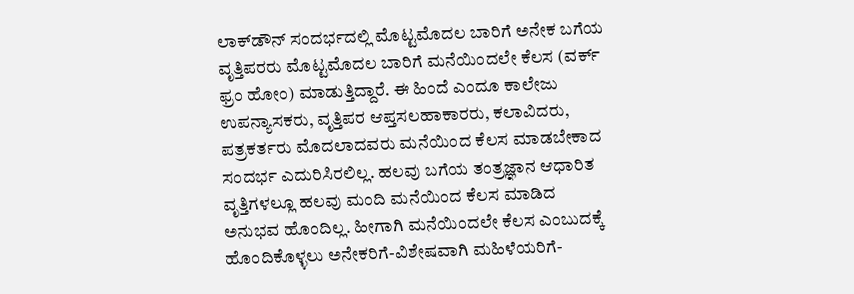ಲಾಕ್‍ಡೌನ್ ಸಂದರ್ಭದಲ್ಲಿ ಮೊಟ್ಟಮೊದಲ ಬಾರಿಗೆ ಅನೇಕ ಬಗೆಯ ವೃತ್ತಿಪರರು ಮೊಟ್ಟಮೊದಲ ಬಾರಿಗೆ ಮನೆಯಿಂದಲೇ ಕೆಲಸ (ವರ್ಕ್ ಫ್ರಂ ಹೋಂ) ಮಾಡುತ್ತಿದ್ದಾರೆ. ಈ ಹಿಂದೆ ಎಂದೂ ಕಾಲೇಜು ಉಪನ್ಯಾಸಕರು, ವೃತ್ತಿಪರ ಆಪ್ತಸಲಹಾಕಾರರು, ಕಲಾವಿದರು, ಪತ್ರಕರ್ತರು ಮೊದಲಾದವರು ಮನೆಯಿಂದ ಕೆಲಸ ಮಾಡಬೇಕಾದ ಸಂದರ್ಭ ಎದುರಿಸಿರಲಿಲ್ಲ. ಹಲವು ಬಗೆಯ ತಂತ್ರಜ್ಞಾನ ಆಧಾರಿತ ವೃತ್ತಿಗಳಲ್ಲೂ ಹಲವು ಮಂದಿ ಮನೆಯಿಂದ ಕೆಲಸ ಮಾಡಿದ ಅನುಭವ ಹೊಂದಿಲ್ಲ. ಹೀಗಾಗಿ ಮನೆಯಿಂದಲೇ ಕೆಲಸ ಎಂಬುದಕ್ಕೆ ಹೊಂದಿಕೊಳ್ಳಲು ಅನೇಕರಿಗೆ-ವಿಶೇಷವಾಗಿ ಮಹಿಳೆಯರಿಗೆ-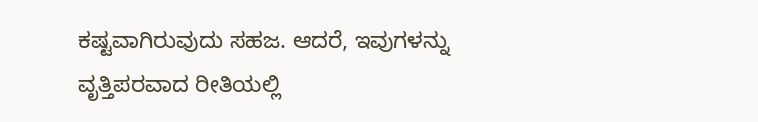ಕಷ್ಟವಾಗಿರುವುದು ಸಹಜ. ಆದರೆ, ಇವುಗಳನ್ನು ವೃತ್ತಿಪರವಾದ ರೀತಿಯಲ್ಲಿ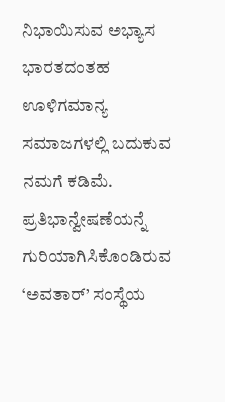ನಿಭಾಯಿಸುವ ಅಭ್ಯಾಸ ಭಾರತದಂತಹ ಊಳಿಗಮಾನ್ಯ ಸಮಾಜಗಳಲ್ಲಿ ಬದುಕುವ ನಮಗೆ ಕಡಿಮೆ. ಪ್ರತಿಭಾನ್ವೇಷಣೆಯನ್ನೆ ಗುರಿಯಾಗಿಸಿಕೊಂಡಿರುವ ‘ಅವತಾರ್’ ಸಂಸ್ಥೆಯ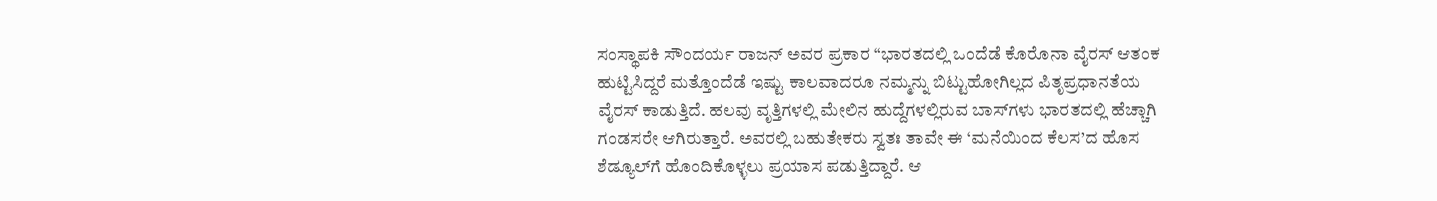ಸಂಸ್ಥಾಪಕಿ ಸೌಂದರ್ಯ ರಾಜನ್ ಅವರ ಪ್ರಕಾರ “ಭಾರತದಲ್ಲಿ ಒಂದೆಡೆ ಕೊರೊನಾ ವೈರಸ್ ಆತಂಕ ಹುಟ್ಟಿಸಿದ್ದರೆ ಮತ್ತೊಂದೆಡೆ ಇಷ್ಟು ಕಾಲವಾದರೂ ನಮ್ಮನ್ನು ಬಿಟ್ಟುಹೋಗಿಲ್ಲದ ಪಿತೃಪ್ರಧಾನತೆಯ ವೈರಸ್ ಕಾಡುತ್ತಿದೆ. ಹಲವು ವೃತ್ತಿಗಳಲ್ಲಿ ಮೇಲಿನ ಹುದ್ದೆಗಳಲ್ಲಿರುವ ಬಾಸ್‍ಗಳು ಭಾರತದಲ್ಲಿ ಹೆಚ್ಚಾಗಿ ಗಂಡಸರೇ ಆಗಿರುತ್ತಾರೆ. ಅವರಲ್ಲಿ ಬಹುತೇಕರು ಸ್ವತಃ ತಾವೇ ಈ ‘ಮನೆಯಿಂದ ಕೆಲಸ’ದ ಹೊಸ ಶೆಡ್ಯೂಲ್‍ಗೆ ಹೊಂದಿಕೊಳ್ಳಲು ಪ್ರಯಾಸ ಪಡುತ್ತಿದ್ದಾರೆ. ಆ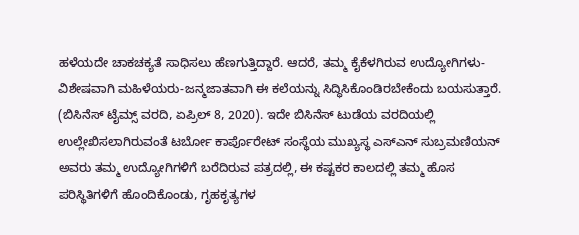ಹಳೆಯದೇ ಚಾಕಚಕ್ಯತೆ ಸಾಧಿಸಲು ಹೆಣಗುತ್ತಿದ್ದಾರೆ. ಆದರೆ, ತಮ್ಮ ಕೈಕೆಳಗಿರುವ ಉದ್ಯೋಗಿಗಳು-ವಿಶೇಷವಾಗಿ ಮಹಿಳೆಯರು-ಜನ್ಮಜಾತವಾಗಿ ಈ ಕಲೆಯನ್ನು ಸಿದ್ಧಿಸಿಕೊಂಡಿರಬೇಕೆಂದು ಬಯಸುತ್ತಾರೆ. (ಬಿಸಿನೆಸ್ ಟೈಮ್ಸ್ ವರದಿ, ಏಪ್ರಿಲ್ 8, 2020). ಇದೇ ಬಿಸಿನೆಸ್ ಟುಡೆಯ ವರದಿಯಲ್ಲಿ ಉಲ್ಲೇಖಿಸಲಾಗಿರುವಂತೆ ಟರ್ಬೋ ಕಾರ್ಪೊರೇಟ್ ಸಂಸ್ಥೆಯ ಮುಖ್ಯಸ್ಥ ಎಸ್‍ಎನ್ ಸುಬ್ರಮಣಿಯನ್ ಅವರು ತಮ್ಮ ಉದ್ಯೋಗಿಗಳಿಗೆ ಬರೆದಿರುವ ಪತ್ರದಲ್ಲಿ, ಈ ಕಷ್ಟಕರ ಕಾಲದಲ್ಲಿ ತಮ್ಮ ಹೊಸ ಪರಿಸ್ಥಿತಿಗಳಿಗೆ ಹೊಂದಿಕೊಂಡು, ಗೃಹಕೃತ್ಯಗಳ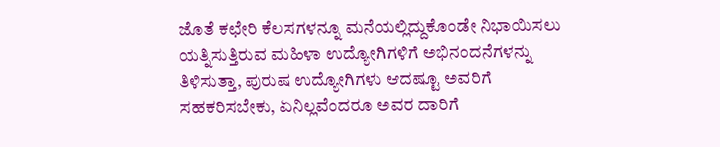ಜೊತೆ ಕಛೇರಿ ಕೆಲಸಗಳನ್ನೂ ಮನೆಯಲ್ಲಿದ್ದುಕೊಂಡೇ ನಿಭಾಯಿಸಲು ಯತ್ನಿಸುತ್ತಿರುವ ಮಹಿಳಾ ಉದ್ಯೋಗಿಗಳಿಗೆ ಅಭಿನಂದನೆಗಳನ್ನು ತಿಳಿಸುತ್ತಾ, ಪುರುಷ ಉದ್ಯೋಗಿಗಳು ಆದಷ್ಟೂ ಅವರಿಗೆ ಸಹಕರಿಸಬೇಕು, ಏನಿಲ್ಲವೆಂದರೂ ಅವರ ದಾರಿಗೆ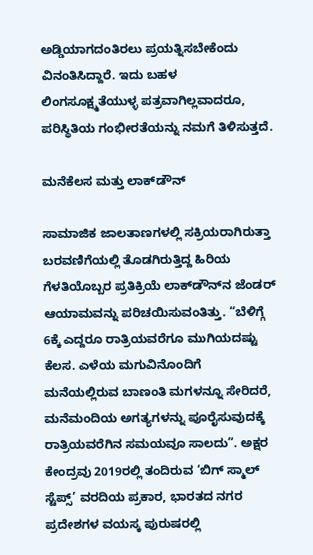ಅಡ್ಡಿಯಾಗದಂತಿರಲು ಪ್ರಯತ್ನಿಸಬೇಕೆಂದು ವಿನಂತಿಸಿದ್ದಾರೆ. ಇದು ಬಹಳ ಲಿಂಗಸೂಕ್ಷ್ಮತೆಯುಳ್ಳ ಪತ್ರವಾಗಿಲ್ಲವಾದರೂ, ಪರಿಸ್ಥಿತಿಯ ಗಂಭೀರತೆಯನ್ನು ನಮಗೆ ತಿಳಿಸುತ್ತದೆ.

ಮನೆಕೆಲಸ ಮತ್ತು ಲಾಕ್‍ಡೌನ್

ಸಾಮಾಜಿಕ ಜಾಲತಾಣಗಳಲ್ಲಿ ಸಕ್ರಿಯರಾಗಿರುತ್ತಾ ಬರವಣಿಗೆಯಲ್ಲಿ ತೊಡಗಿರುತ್ತಿದ್ದ ಹಿರಿಯ ಗೆಳತಿಯೊಬ್ಬರ ಪ್ರತಿಕ್ರಿಯೆ ಲಾಕ್‍ಡೌನ್‍ನ ಜೆಂಡರ್ ಆಯಾಮವನ್ನು ಪರಿಚಯಿಸುವಂತಿತ್ತು. “ಬೆಳಿಗ್ಗೆ 6ಕ್ಕೆ ಎದ್ದರೂ ರಾತ್ರಿಯವರೆಗೂ ಮುಗಿಯದಷ್ಟು ಕೆಲಸ. ಎಳೆಯ ಮಗುವಿನೊಂದಿಗೆ ಮನೆಯಲ್ಲಿರುವ ಬಾಣಂತಿ ಮಗಳನ್ನೂ ಸೇರಿದರೆ, ಮನೆಮಂದಿಯ ಅಗತ್ಯಗಳನ್ನು ಪೂರೈಸುವುದಕ್ಕೆ ರಾತ್ರಿಯವರೆಗಿನ ಸಮಯವೂ ಸಾಲದು”. ಅಕ್ಷರ ಕೇಂದ್ರವು 2019ರಲ್ಲಿ ತಂದಿರುವ ‘ಬಿಗ್ ಸ್ಮಾಲ್ ಸ್ಟೆಪ್ಸ್’ ವರದಿಯ ಪ್ರಕಾರ, ಭಾರತದ ನಗರ ಪ್ರದೇಶಗಳ ವಯಸ್ಕ ಪುರುಷರಲ್ಲಿ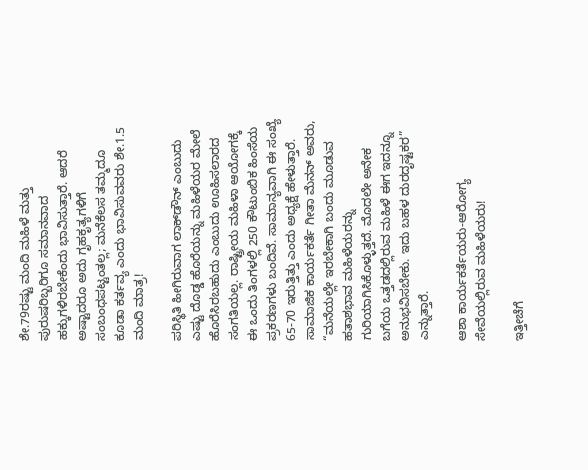ಶೇ.79ರಷ್ಟು ಮಂದಿ ಮಹಿಳೆ ಮತ್ತು ಪುರುಷರಿಬ್ಬರಿಗೂ ಸಮಾನವಾದ ಹಕ್ಕುಗಳಿರಬೇಕೆಂದು ಭಾವಿಸುತ್ತಾರೆ. ಆದರೆ ಅಷ್ಟಾದರೂ ಅದು ಗೃಹಕೃತ್ಯಗಳಿಗೆ ಸಂಬಂಧಪಟ್ಟಂತಲ್ಲ; ಮನೆಕೆಲಸ ತಮ್ಮದೂ ಕೂಡಾ ಕರ್ತವ್ಯ ಎಂದು ಭಾವಿಸುವವರು ಶೇ.1.5 ಮಂದಿ ಮಾತ್ರ!

ಪರಿಸ್ಥಿತಿ ಹೀಗಿರುವಾಗ ಲಾಕ್‍ಡೌನ್ ಎಂಬುದು ಎಷ್ಟು ದೊಡ್ಡ ಹೊರೆಯನ್ನು ಮಹಿಳೆಯರ ಮೇಲೆ ಹೊರೆಸಿರಬಹುದು ಎಂಬುದು ಊಹಿಸಲಾರದ ಸಂಗತಿಯಲ್ಲ. ರಾಷ್ಟ್ರೀಯ ಮಹಿಳಾ ಆಯೋಗಕ್ಕೆ ಈ ಒಂದು ತಿಂಗಳಲ್ಲಿ 250 ಕೌಟುಂಬಿಕ ಹಿಂಸೆಯ ಪ್ರಕರಣಗಳು ಬಂದಿವೆ. ಸಾಮಾನ್ಯವಾಗಿ ಈ ಸಂಖ್ಯೆ 65-70 ಇರುತ್ತಿತ್ತು ಎಂದು ಅಧ್ಯಕ್ಷೆ ಹೇಳುತ್ತಾರೆ. ಸಾಮಾಜಿಕ ಕಾರ್ಯಕರ್ತೆ ಗೀತಾ ಮೆನನ್ ಅವರು, “ಮನೆಯಲ್ಲೇ ಇರಬೇಕಾಗಿ ಬಂದು ಮೂಡುವ ಹತಾಶಭಾವ ಮಹಿಳೆಯರನ್ನು ಗುರಿಯಾಗಿಸಿಕೊಳ್ಳುತ್ತದೆ. ಮೊದಲೇ ಅನೇಕ ಬಗೆಯ ಒತ್ತಡದಲ್ಲಿರುವ ಮಹಿಳೆ ಈಗ ಇದನ್ನೂ ಅನುಭವಿಸಬೇಕು. ಇದು ಬಹಳ ದುರದೃಷ್ಟಕರ” ಎನ್ನುತ್ತಾರೆ.

ಆಶಾ ಕಾರ್ಯಕರ್ತೆಯರು-ಆರೋಗ್ಯ ಸೇವೆಯಲ್ಲಿರುವ ಮಹಿಳೆಯರು!

ಇತ್ತೀಚೆಗೆ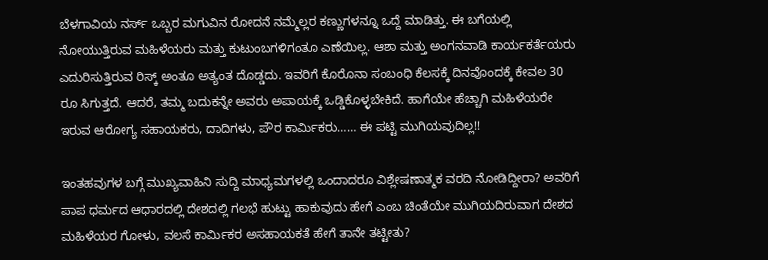ಬೆಳಗಾವಿಯ ನರ್ಸ್ ಒಬ್ಬರ ಮಗುವಿನ ರೋದನೆ ನಮ್ಮೆಲ್ಲರ ಕಣ್ಣುಗಳನ್ನೂ ಒದ್ದೆ ಮಾಡಿತ್ತು. ಈ ಬಗೆಯಲ್ಲಿ ನೋಯುತ್ತಿರುವ ಮಹಿಳೆಯರು ಮತ್ತು ಕುಟುಂಬಗಳಿಗಂತೂ ಎಣೆಯಿಲ್ಲ. ಆಶಾ ಮತ್ತು ಅಂಗನವಾಡಿ ಕಾರ್ಯಕರ್ತೆಯರು ಎದುರಿಸುತ್ತಿರುವ ರಿಸ್ಕ್ ಅಂತೂ ಅತ್ಯಂತ ದೊಡ್ಡದು. ಇವರಿಗೆ ಕೊರೊನಾ ಸಂಬಂಧಿ ಕೆಲಸಕ್ಕೆ ದಿನವೊಂದಕ್ಕೆ ಕೇವಲ 30 ರೂ ಸಿಗುತ್ತದೆ. ಆದರೆ, ತಮ್ಮ ಬದುಕನ್ನೇ ಅವರು ಅಪಾಯಕ್ಕೆ ಒಡ್ಡಿಕೊಳ್ಳಬೇಕಿದೆ. ಹಾಗೆಯೇ ಹೆಚ್ಚಾಗಿ ಮಹಿಳೆಯರೇ ಇರುವ ಆರೋಗ್ಯ ಸಹಾಯಕರು, ದಾದಿಗಳು, ಪೌರ ಕಾರ್ಮಿಕರು…… ಈ ಪಟ್ಟಿ ಮುಗಿಯವುದಿಲ್ಲ!!

ಇಂತಹವುಗಳ ಬಗ್ಗೆ ಮುಖ್ಯವಾಹಿನಿ ಸುದ್ದಿ ಮಾಧ್ಯಮಗಳಲ್ಲಿ ಒಂದಾದರೂ ವಿಶ್ಲೇಷಣಾತ್ಮಕ ವರದಿ ನೋಡಿದ್ದೀರಾ? ಅವರಿಗೆ ಪಾಪ ಧರ್ಮದ ಆಧಾರದಲ್ಲಿ ದೇಶದಲ್ಲಿ ಗಲಭೆ ಹುಟ್ಟು ಹಾಕುವುದು ಹೇಗೆ ಎಂಬ ಚಿಂತೆಯೇ ಮುಗಿಯದಿರುವಾಗ ದೇಶದ ಮಹಿಳೆಯರ ಗೋಳು, ವಲಸೆ ಕಾರ್ಮಿಕರ ಅಸಹಾಯಕತೆ ಹೇಗೆ ತಾನೇ ತಟ್ಟೀತು?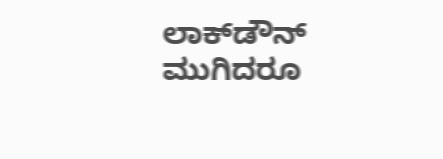ಲಾಕ್‍ಡೌನ್ ಮುಗಿದರೂ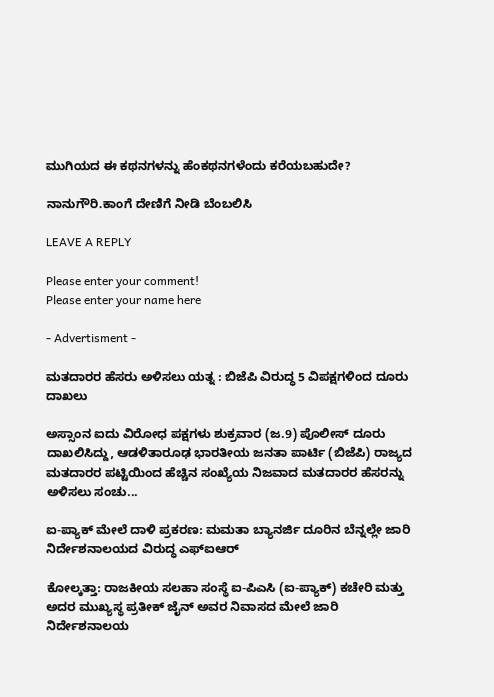ಮುಗಿಯದ ಈ ಕಥನಗಳನ್ನು ಹೆಂಕಥನಗಳೆಂದು ಕರೆಯಬಹುದೇ?

ನಾನುಗೌರಿ.ಕಾಂಗೆ ದೇಣಿಗೆ ನೀಡಿ ಬೆಂಬಲಿಸಿ

LEAVE A REPLY

Please enter your comment!
Please enter your name here

- Advertisment -

ಮತದಾರರ ಹೆಸರು ಅಳಿಸಲು ಯತ್ನ : ಬಿಜೆಪಿ ವಿರುದ್ಧ 5 ವಿಪಕ್ಷಗಳಿಂದ ದೂರು ದಾಖಲು

ಅಸ್ಸಾಂನ ಐದು ವಿರೋಧ ಪಕ್ಷಗಳು ಶುಕ್ರವಾರ (ಜ.9) ಪೊಲೀಸ್ ದೂರು ದಾಖಲಿಸಿದ್ದು, ಆಡಳಿತಾರೂಢ ಭಾರತೀಯ ಜನತಾ ಪಾರ್ಟಿ (ಬಿಜೆಪಿ) ರಾಜ್ಯದ ಮತದಾರರ ಪಟ್ಟಿಯಿಂದ ಹೆಚ್ಚಿನ ಸಂಖ್ಯೆಯ ನಿಜವಾದ ಮತದಾರರ ಹೆಸರನ್ನು ಅಳಿಸಲು ಸಂಚು...

ಐ-ಪ್ಯಾಕ್ ಮೇಲೆ ದಾಳಿ ಪ್ರಕರಣ: ಮಮತಾ ಬ್ಯಾನರ್ಜಿ ದೂರಿನ ಬೆನ್ನಲ್ಲೇ ಜಾರಿ ನಿರ್ದೇಶನಾಲಯದ ವಿರುದ್ಧ ಎಫ್‌ಐಆರ್

ಕೋಲ್ಕತ್ತಾ: ರಾಜಕೀಯ ಸಲಹಾ ಸಂಸ್ಥೆ ಐ-ಪಿಎಸಿ (ಐ-ಪ್ಯಾಕ್) ಕಚೇರಿ ಮತ್ತು ಅದರ ಮುಖ್ಯಸ್ಥ ಪ್ರತೀಕ್ ಜೈನ್ ಅವರ ನಿವಾಸದ ಮೇಲೆ ಜಾರಿ ನಿರ್ದೇಶನಾಲಯ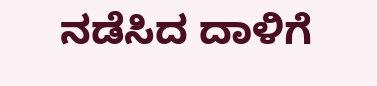ನಡೆಸಿದ ದಾಳಿಗೆ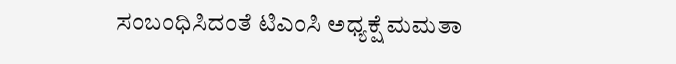ಸಂಬಂಧಿಸಿದಂತೆ ಟಿಎಂಸಿ ಅಧ್ಯಕ್ಷೆ ಮಮತಾ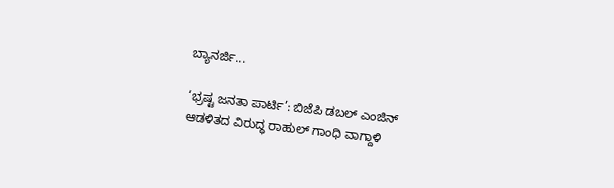ಬ್ಯಾನರ್ಜಿ...

‘ಭ್ರಷ್ಟ ಜನತಾ ಪಾರ್ಟಿ’: ಬಿಜೆಪಿ ಡಬಲ್ ಎಂಜಿನ್ ಆಡಳಿತದ ವಿರುದ್ಧ ರಾಹುಲ್ ಗಾಂಧಿ ವಾಗ್ದಾಳಿ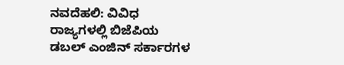ನವದೆಹಲಿ: ವಿವಿಧ ರಾಜ್ಯಗಳಲ್ಲಿ ಬಿಜೆಪಿಯ ಡಬಲ್ ಎಂಜಿನ್ ಸರ್ಕಾರಗಳ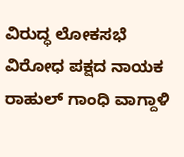ವಿರುದ್ಧ ಲೋಕಸಭೆ ವಿರೋಧ ಪಕ್ಷದ ನಾಯಕ ರಾಹುಲ್ ಗಾಂಧಿ ವಾಗ್ದಾಳಿ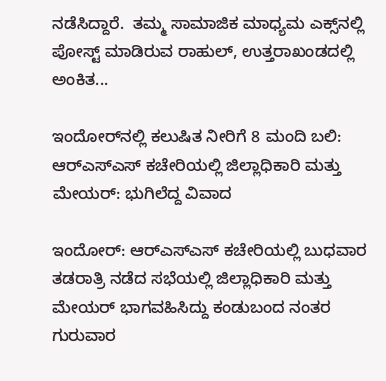ನಡೆಸಿದ್ದಾರೆ.  ತಮ್ಮ ಸಾಮಾಜಿಕ ಮಾಧ್ಯಮ ಎಕ್ಸ್‌ನಲ್ಲಿ ಪೋಸ್ಟ್ ಮಾಡಿರುವ ರಾಹುಲ್, ಉತ್ತರಾಖಂಡದಲ್ಲಿ ಅಂಕಿತ...

ಇಂದೋರ್‌ನಲ್ಲಿ ಕಲುಷಿತ ನೀರಿಗೆ 8 ಮಂದಿ ಬಲಿ: ಆರ್‌ಎಸ್‌ಎಸ್ ಕಚೇರಿಯಲ್ಲಿ ಜಿಲ್ಲಾಧಿಕಾರಿ ಮತ್ತು ಮೇಯರ್: ಭುಗಿಲೆದ್ದ ವಿವಾದ

ಇಂದೋರ್: ಆರ್‌ಎಸ್‌ಎಸ್ ಕಚೇರಿಯಲ್ಲಿ ಬುಧವಾರ ತಡರಾತ್ರಿ ನಡೆದ ಸಭೆಯಲ್ಲಿ ಜಿಲ್ಲಾಧಿಕಾರಿ ಮತ್ತು ಮೇಯರ್ ಭಾಗವಹಿಸಿದ್ದು ಕಂಡುಬಂದ ನಂತರ ಗುರುವಾರ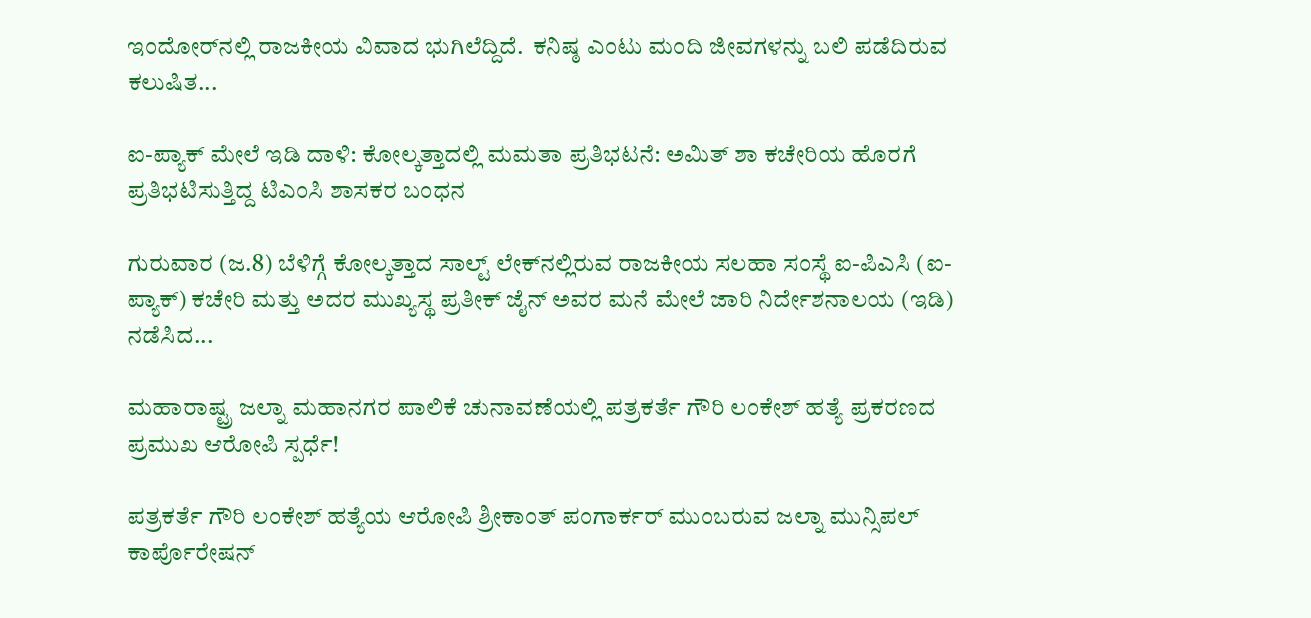ಇಂದೋರ್‌ನಲ್ಲಿ ರಾಜಕೀಯ ವಿವಾದ ಭುಗಿಲೆದ್ದಿದೆ.  ಕನಿಷ್ಠ ಎಂಟು ಮಂದಿ ಜೀವಗಳನ್ನು ಬಲಿ ಪಡೆದಿರುವ ಕಲುಷಿತ...

ಐ-ಪ್ಯಾಕ್ ಮೇಲೆ ಇಡಿ ದಾಳಿ: ಕೋಲ್ಕತ್ತಾದಲ್ಲಿ ಮಮತಾ ಪ್ರತಿಭಟನೆ: ಅಮಿತ್ ಶಾ ಕಚೇರಿಯ ಹೊರಗೆ ಪ್ರತಿಭಟಿಸುತ್ತಿದ್ದ ಟಿಎಂಸಿ ಶಾಸಕರ ಬಂಧನ

ಗುರುವಾರ (ಜ.8) ಬೆಳಿಗ್ಗೆ ಕೋಲ್ಕತ್ತಾದ ಸಾಲ್ಟ್ ಲೇಕ್‌ನಲ್ಲಿರುವ ರಾಜಕೀಯ ಸಲಹಾ ಸಂಸ್ಥೆ ಐ-ಪಿಎಸಿ (ಐ-ಪ್ಯಾಕ್) ಕಚೇರಿ ಮತ್ತು ಅದರ ಮುಖ್ಯಸ್ಥ ಪ್ರತೀಕ್ ಜೈನ್ ಅವರ ಮನೆ ಮೇಲೆ ಜಾರಿ ನಿರ್ದೇಶನಾಲಯ (ಇಡಿ) ನಡೆಸಿದ...

ಮಹಾರಾಷ್ಟ್ರ ಜಲ್ನಾ ಮಹಾನಗರ ಪಾಲಿಕೆ ಚುನಾವಣೆಯಲ್ಲಿ ಪತ್ರಕರ್ತೆ ಗೌರಿ ಲಂಕೇಶ್ ಹತ್ಯೆ ಪ್ರಕರಣದ ಪ್ರಮುಖ ಆರೋಪಿ ಸ್ಪರ್ಧೆ!

ಪತ್ರಕರ್ತೆ ಗೌರಿ ಲಂಕೇಶ್ ಹತ್ಯೆಯ ಆರೋಪಿ ಶ್ರೀಕಾಂತ್ ಪಂಗಾರ್ಕರ್ ಮುಂಬರುವ ಜಲ್ನಾ ಮುನ್ಸಿಪಲ್ ಕಾರ್ಪೊರೇಷನ್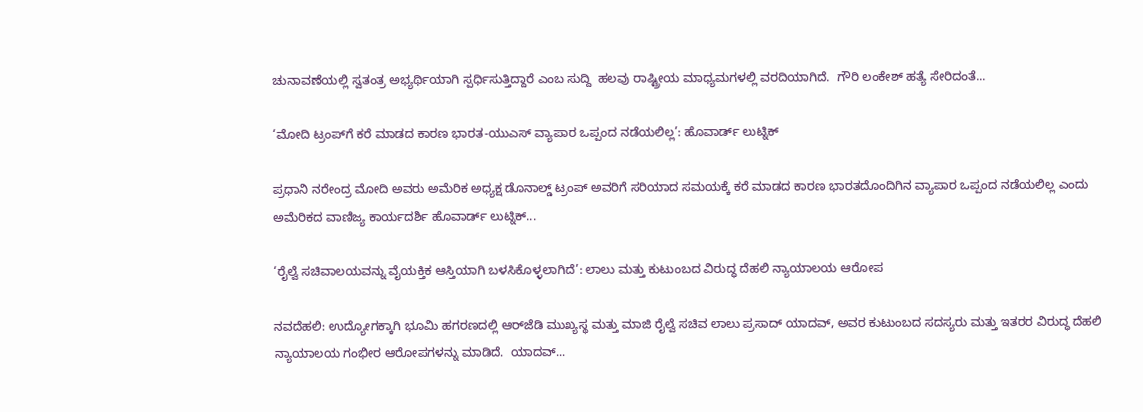ಚುನಾವಣೆಯಲ್ಲಿ ಸ್ವತಂತ್ರ ಅಭ್ಯರ್ಥಿಯಾಗಿ ಸ್ಪರ್ಧಿಸುತ್ತಿದ್ದಾರೆ ಎಂಬ ಸುದ್ದಿ  ಹಲವು ರಾಷ್ಟ್ರೀಯ ಮಾಧ್ಯಮಗಳಲ್ಲಿ ವರದಿಯಾಗಿದೆ.  ಗೌರಿ ಲಂಕೇಶ್ ಹತ್ಯೆ ಸೇರಿದಂತೆ...

‘ಮೋದಿ ಟ್ರಂಪ್‌ಗೆ ಕರೆ ಮಾಡದ ಕಾರಣ ಭಾರತ-ಯುಎಸ್ ವ್ಯಾಪಾರ ಒಪ್ಪಂದ ನಡೆಯಲಿಲ್ಲ’: ಹೊವಾರ್ಡ್ ಲುಟ್ನಿಕ್

ಪ್ರಧಾನಿ ನರೇಂದ್ರ ಮೋದಿ ಅವರು ಅಮೆರಿಕ ಅಧ್ಯಕ್ಷ ಡೊನಾಲ್ಡ್ ಟ್ರಂಪ್ ಅವರಿಗೆ ಸರಿಯಾದ ಸಮಯಕ್ಕೆ ಕರೆ ಮಾಡದ ಕಾರಣ ಭಾರತದೊಂದಿಗಿನ ವ್ಯಾಪಾರ ಒಪ್ಪಂದ ನಡೆಯಲಿಲ್ಲ ಎಂದು ಅಮೆರಿಕದ ವಾಣಿಜ್ಯ ಕಾರ್ಯದರ್ಶಿ ಹೊವಾರ್ಡ್ ಲುಟ್ನಿಕ್...

‘ರೈಲ್ವೆ ಸಚಿವಾಲಯವನ್ನು ವೈಯಕ್ತಿಕ ಆಸ್ತಿಯಾಗಿ ಬಳಸಿಕೊಳ್ಳಲಾಗಿದೆ’: ಲಾಲು ಮತ್ತು ಕುಟುಂಬದ ವಿರುದ್ಧ ದೆಹಲಿ ನ್ಯಾಯಾಲಯ ಆರೋಪ

ನವದೆಹಲಿ: ಉದ್ಯೋಗಕ್ಕಾಗಿ ಭೂಮಿ ಹಗರಣದಲ್ಲಿ ಆರ್‌ಜೆಡಿ ಮುಖ್ಯಸ್ಥ ಮತ್ತು ಮಾಜಿ ರೈಲ್ವೆ ಸಚಿವ ಲಾಲು ಪ್ರಸಾದ್ ಯಾದವ್, ಅವರ ಕುಟುಂಬದ ಸದಸ್ಯರು ಮತ್ತು ಇತರರ ವಿರುದ್ಧ ದೆಹಲಿ ನ್ಯಾಯಾಲಯ ಗಂಭೀರ ಆರೋಪಗಳನ್ನು ಮಾಡಿದೆ.  ಯಾದವ್...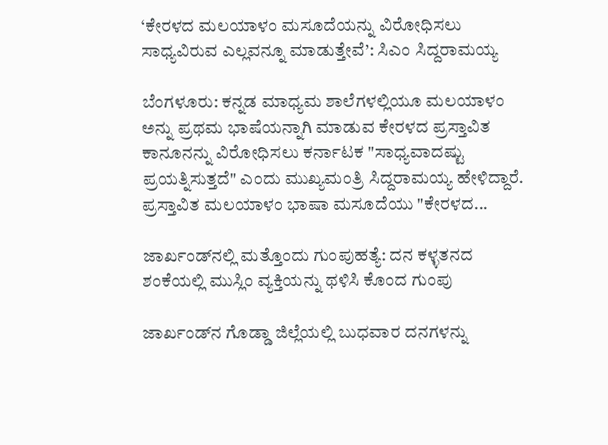‘ಕೇರಳದ ಮಲಯಾಳಂ ಮಸೂದೆಯನ್ನು ವಿರೋಧಿಸಲು ಸಾಧ್ಯವಿರುವ ಎಲ್ಲವನ್ನೂ ಮಾಡುತ್ತೇವೆ’: ಸಿಎಂ ಸಿದ್ದರಾಮಯ್ಯ

ಬೆಂಗಳೂರು: ಕನ್ನಡ ಮಾಧ್ಯಮ ಶಾಲೆಗಳಲ್ಲಿಯೂ ಮಲಯಾಳಂ ಅನ್ನು ಪ್ರಥಮ ಭಾಷೆಯನ್ನಾಗಿ ಮಾಡುವ ಕೇರಳದ ಪ್ರಸ್ತಾವಿತ ಕಾನೂನನ್ನು ವಿರೋಧಿಸಲು ಕರ್ನಾಟಕ "ಸಾಧ್ಯವಾದಷ್ಟು ಪ್ರಯತ್ನಿಸುತ್ತದೆ" ಎಂದು ಮುಖ್ಯಮಂತ್ರಿ ಸಿದ್ದರಾಮಯ್ಯ ಹೇಳಿದ್ದಾರೆ.   ಪ್ರಸ್ತಾವಿತ ಮಲಯಾಳಂ ಭಾಷಾ ಮಸೂದೆಯು "ಕೇರಳದ...

ಜಾರ್ಖಂಡ್‌ನಲ್ಲಿ ಮತ್ತೊಂದು ಗುಂಪುಹತ್ಯೆ: ದನ ಕಳ್ಳತನದ ಶಂಕೆಯಲ್ಲಿ ಮುಸ್ಲಿಂ ವ್ಯಕ್ತಿಯನ್ನು ಥಳಿಸಿ ಕೊಂದ ಗುಂಪು

ಜಾರ್ಖಂಡ್‌ನ ಗೊಡ್ಡಾ ಜಿಲ್ಲೆಯಲ್ಲಿ ಬುಧವಾರ ದನಗಳನ್ನು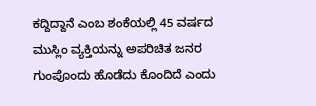ಕದ್ದಿದ್ದಾನೆ ಎಂಬ ಶಂಕೆಯಲ್ಲಿ 45 ವರ್ಷದ ಮುಸ್ಲಿಂ ವ್ಯಕ್ತಿಯನ್ನು ಅಪರಿಚಿತ ಜನರ ಗುಂಪೊಂದು ಹೊಡೆದು ಕೊಂದಿದೆ ಎಂದು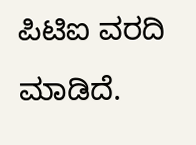ಪಿಟಿಐ ವರದಿ ಮಾಡಿದೆ.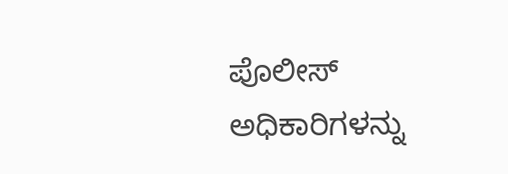ಪೊಲೀಸ್ ಅಧಿಕಾರಿಗಳನ್ನು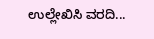ಉಲ್ಲೇಖಿಸಿ ವರದಿ...